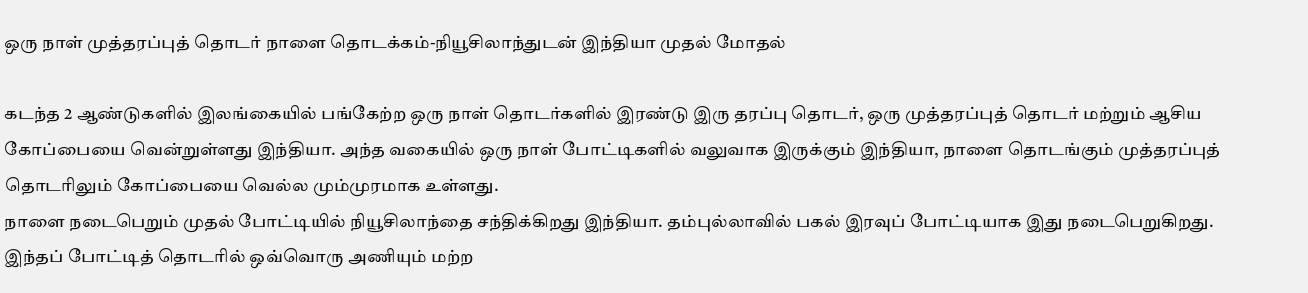ஒரு நாள் முத்தரப்புத் தொடர் நாளை தொடக்கம்-நியூசிலாந்துடன் இந்தியா முதல் மோதல்

கடந்த 2 ஆண்டுகளில் இலங்கையில் பங்கேற்ற ஒரு நாள் தொடர்களில் இரண்டு இரு தரப்பு தொடர், ஒரு முத்தரப்புத் தொடர் மற்றும் ஆசிய கோப்பையை வென்றுள்ளது இந்தியா. அந்த வகையில் ஒரு நாள் போட்டிகளில் வலுவாக இருக்கும் இந்தியா, நாளை தொடங்கும் முத்தரப்புத் தொடரிலும் கோப்பையை வெல்ல மும்முரமாக உள்ளது.
நாளை நடைபெறும் முதல் போட்டியில் நியூசிலாந்தை சந்திக்கிறது இந்தியா. தம்புல்லாவில் பகல் இரவுப் போட்டியாக இது நடைபெறுகிறது.
இந்தப் போட்டித் தொடரில் ஒவ்வொரு அணியும் மற்ற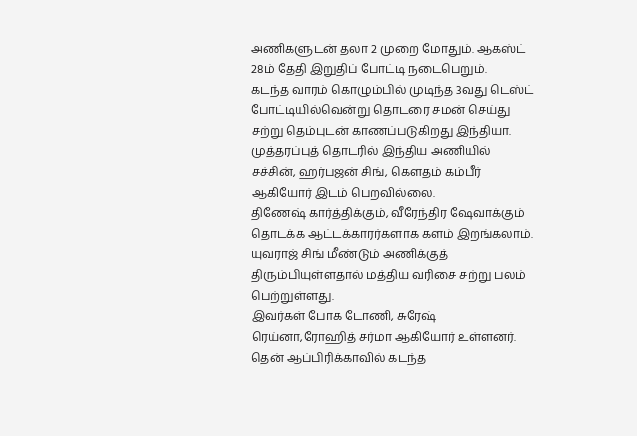அணிகளுடன் தலா 2 முறை மோதும். ஆகஸ்ட் 28ம் தேதி இறுதிப் போட்டி நடைபெறும்.
கடந்த வாரம் கொழும்பில் முடிந்த 3வது டெஸ்ட் போட்டியில்வென்று தொடரை சமன் செய்து சற்று தெம்புடன் காணப்படுகிறது இந்தியா.
முத்தரப்புத் தொடரில் இந்திய அணியில் சச்சின், ஹர்பஜன் சிங், கெளதம் கம்பீர் ஆகியோர் இடம் பெறவில்லை.
திணேஷ் கார்த்திக்கும், வீரேந்திர ஷேவாக்கும் தொடக்க ஆட்டக்காரர்களாக களம் இறங்கலாம்.
யுவராஜ் சிங் மீண்டும் அணிக்குத் திரும்பியுள்ளதால் மத்திய வரிசை சற்று பலம் பெற்றுள்ளது.
இவர்கள் போக டோணி, சுரேஷ் ரெய்னா,ரோஹித் சர்மா ஆகியோர் உள்ளனர்.
தென் ஆப்பிரிக்காவில் கடந்த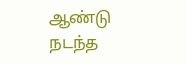ஆண்டு நடந்த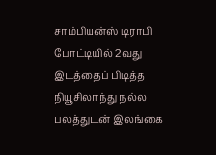சாம்பியன்ஸ் டிராபி போட்டியில் 2வது இடத்தைப் பிடித்த நியூசிலாந்து நல்ல பலத்துடன் இலங்கை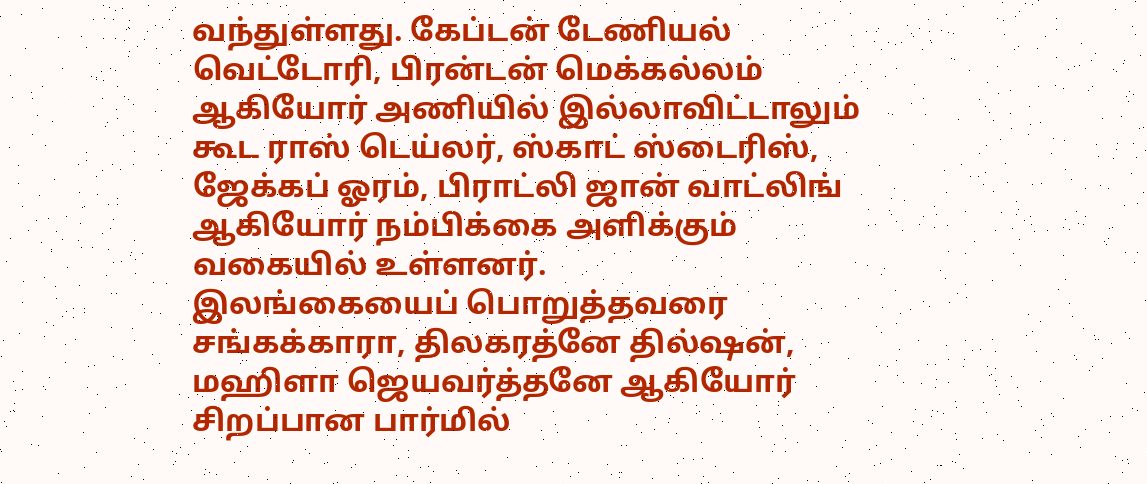வந்துள்ளது. கேப்டன் டேணியல் வெட்டோரி, பிரன்டன் மெக்கல்லம் ஆகியோர் அணியில் இல்லாவிட்டாலும் கூட ராஸ் டெய்லர், ஸ்காட் ஸ்டைரிஸ், ஜேக்கப் ஓரம், பிராட்லி ஜான் வாட்லிங் ஆகியோர் நம்பிக்கை அளிக்கும் வகையில் உள்ளனர்.
இலங்கையைப் பொறுத்தவரை சங்கக்காரா, திலகரத்னே தில்ஷன், மஹிளா ஜெயவர்த்தனே ஆகியோர் சிறப்பான பார்மில்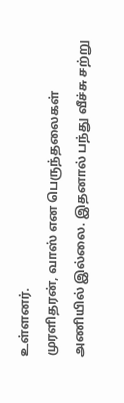உள்ளனர்.
முரளிதரன், வாஸ் என பெருந்தலைகள் அணியில் இல்லை. இதனால் பந்து வீச்சு சற்று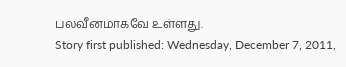பலவீனமாகவே உள்ளது.
Story first published: Wednesday, December 7, 2011,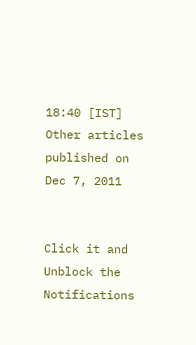18:40 [IST]
Other articles published on Dec 7, 2011


Click it and Unblock the Notifications